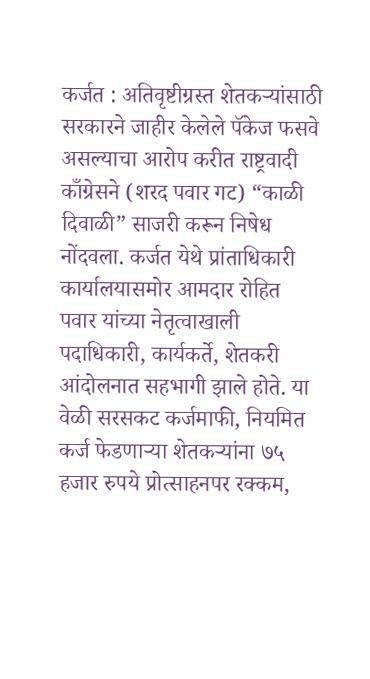कर्जत : अतिवृष्टीग्रस्त शेतकऱ्यांसाठी सरकारने जाहीर केलेले पॅकेज फसवे असल्याचा आरोप करीत राष्ट्रवादी काँग्रेसने (शरद पवार गट) “काळी दिवाळी” साजरी करून निषेध नोंदवला. कर्जत येथे प्रांताधिकारी कार्यालयासमोर आमदार रोहित पवार यांच्या नेतृत्वाखाली पदाधिकारी, कार्यकर्ते, शेतकरी आंदोलनात सहभागी झाले होते. या वेळी सरसकट कर्जमाफी, नियमित कर्ज फेडणाऱ्या शेतकऱ्यांना ७५ हजार रुपये प्रोत्साहनपर रक्कम,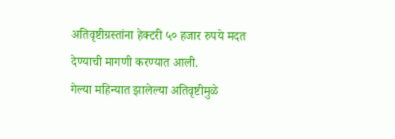अतिवृष्टीग्रस्तांना हेक्टरी ५० हजार रुपये मदत देण्याची मागणी करण्यात आली.
गेल्या महिन्यात झालेल्या अतिवृष्टीमुळे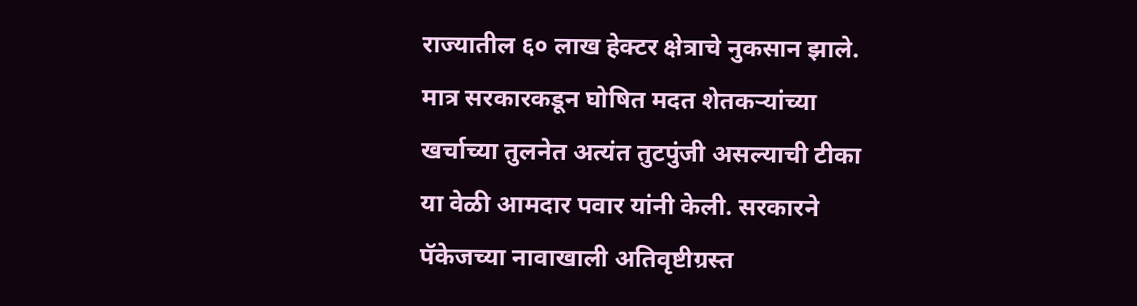राज्यातील ६० लाख हेक्टर क्षेत्राचे नुकसान झाले. मात्र सरकारकडून घोषित मदत शेतकऱ्यांच्या खर्चाच्या तुलनेत अत्यंत तुटपुंजी असल्याची टीका या वेळी आमदार पवार यांनी केली. सरकारने पॅकेजच्या नावाखाली अतिवृष्टीग्रस्त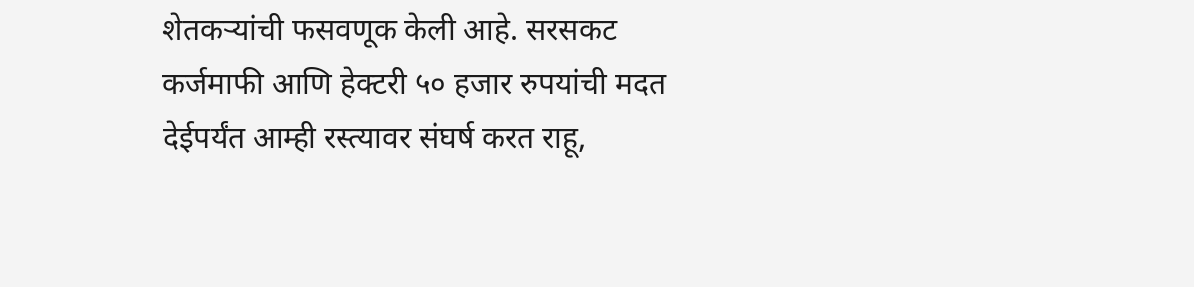शेतकऱ्यांची फसवणूक केली आहे. सरसकट कर्जमाफी आणि हेक्टरी ५० हजार रुपयांची मदत देईपर्यंत आम्ही रस्त्यावर संघर्ष करत राहू,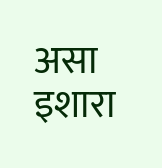असा इशारा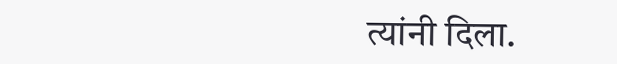त्यांनी दिला.